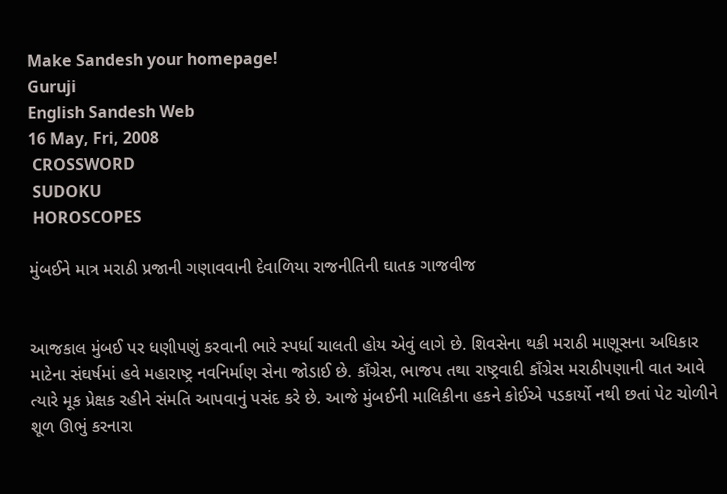Make Sandesh your homepage!
Guruji
English Sandesh Web
16 May, Fri, 2008
 CROSSWORD
 SUDOKU
 HOROSCOPES

મુંબઈને માત્ર મરાઠી પ્રજાની ગણાવવાની દેવાળિયા રાજનીતિની ઘાતક ગાજવીજ


આજકાલ મુંબઈ પર ધણીપણું કરવાની ભારે સ્પર્ધા ચાલતી હોય એવું લાગે છે. શિવસેના થકી મરાઠી માણૂસના અધિકાર માટેના સંઘર્ષમાં હવે મહારાષ્ટ્ર નવનિર્માણ સેના જોડાઈ છે. કાઁગ્રેસ, ભાજપ તથા રાષ્ટ્રવાદી કાઁગ્રેસ મરાઠીપણાની વાત આવે ત્યારે મૂક પ્રેક્ષક રહીને સંમતિ આપવાનું પસંદ કરે છે. આજે મુંબઈની માલિકીના હકને કોઈએ પડકાર્યો નથી છતાં પેટ ચોળીને શૂળ ઊભું કરનારા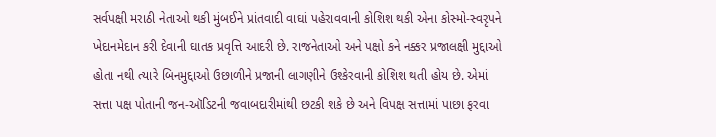સર્વપક્ષી મરાઠી નેતાઓ થકી મુંબઈને પ્રાંતવાદી વાઘાં પહેરાવવાની કોશિશ થકી એના કોસ્મો-સ્વરૃપને ખેદાનમેદાન કરી દેવાની ઘાતક પ્રવૃત્તિ આદરી છે. રાજનેતાઓ અને પક્ષો કને નક્કર પ્રજાલક્ષી મુદ્દાઓ હોતા નથી ત્યારે બિનમુદ્દાઓ ઉછાળીને પ્રજાની લાગણીને ઉશ્કેરવાની કોશિશ થતી હોય છે. એમાં સત્તા પક્ષ પોતાની જન-ઑડિટની જવાબદારીમાંથી છટકી શકે છે અને વિપક્ષ સત્તામાં પાછા ફરવા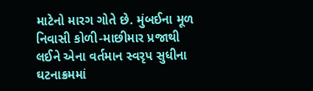માટેનો મારગ ગોતે છે. મુંબઈના મૂળ નિવાસી કોળી-માછીમાર પ્રજાથી લઈને એના વર્તમાન સ્વરૃપ સુધીના ઘટનાક્રમમાં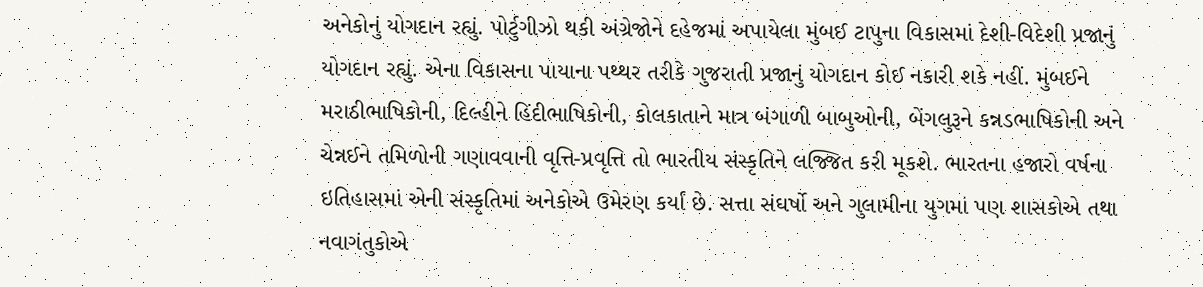અનેકોનું યોગદાન રહ્યું. પોર્ટુગીઝો થકી અંગ્રેજોને દહેજમાં અપાયેલા મુંબઈ ટાપુના વિકાસમાં દેશી-વિદેશી પ્રજાનું યોગદાન રહ્યું. એના વિકાસના પાયાના પથ્થર તરીકે ગુજરાતી પ્રજાનું યોગદાન કોઈ નકારી શકે નહીં. મુંબઈને મરાઠીભાષિકોની, દિલ્હીને હિંદીભાષિકોની, કોલકાતાને માત્ર બંગાળી બાબુઓની, બેંગલુરૂને કન્નડભાષિકોની અને ચેન્નઈને તમિળોની ગણાવવાની વૃત્તિ-પ્રવૃત્તિ તો ભારતીય સંસ્કૃતિને લજ્જિત કરી મૂકશે. ભારતના હજારો વર્ષના ઇતિહાસમાં એની સંસ્કૃતિમાં અનેકોએ ઉમેરણ કર્યાં છે. સત્તા સંઘર્ષો અને ગુલામીના યુગમાં પણ શાસકોએ તથા નવાગંતુકોએ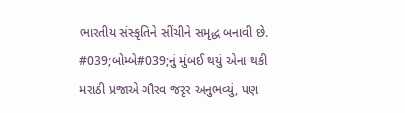ભારતીય સંસ્કૃતિને સીંચીને સમૃદ્ધ બનાવી છે. #039;બોમ્બે#039;નું મુંબઈ થયું એના થકી મરાઠી પ્રજાએ ગૌરવ જરૃર અનુભવ્યું, પણ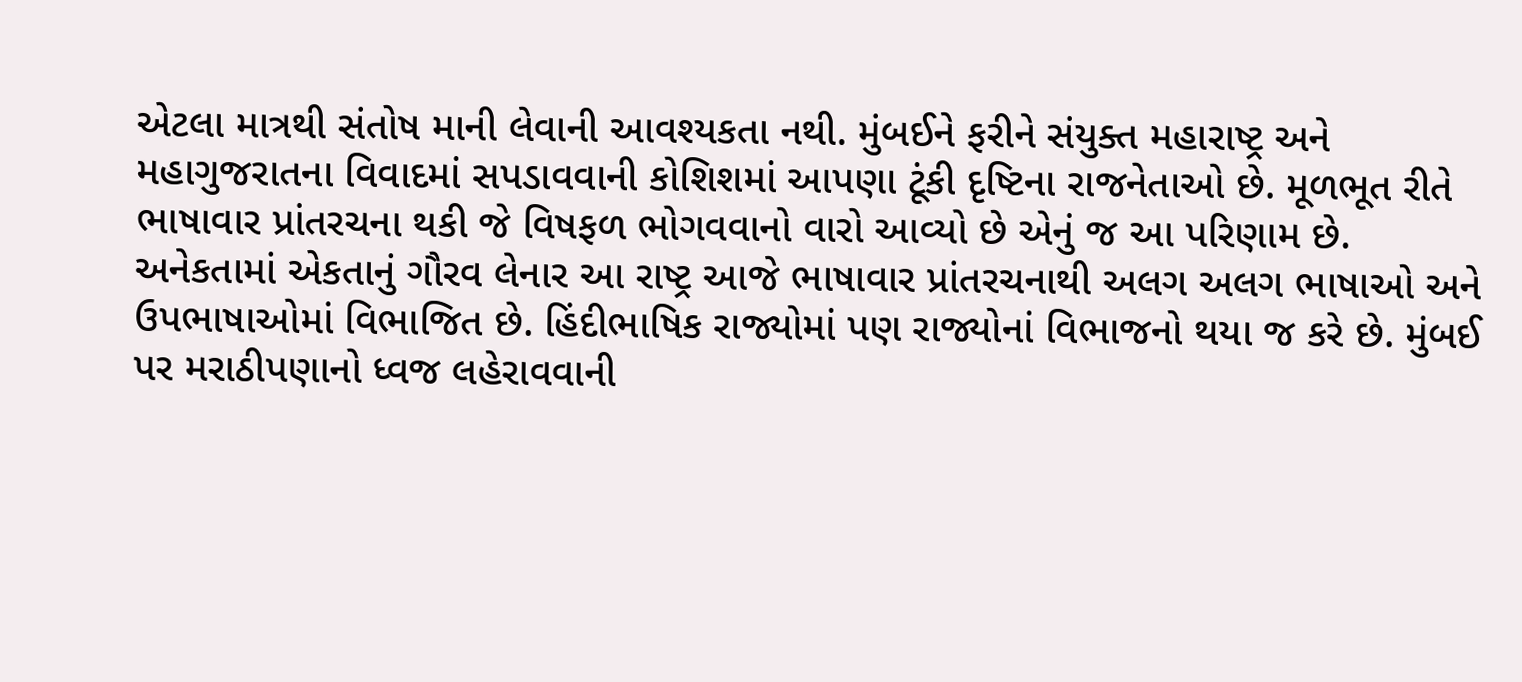એટલા માત્રથી સંતોષ માની લેવાની આવશ્યકતા નથી. મુંબઈને ફરીને સંયુક્ત મહારાષ્ટ્ર અને મહાગુજરાતના વિવાદમાં સપડાવવાની કોશિશમાં આપણા ટૂંકી દૃષ્ટિના રાજનેતાઓ છે. મૂળભૂત રીતે ભાષાવાર પ્રાંતરચના થકી જે વિષફળ ભોગવવાનો વારો આવ્યો છે એનું જ આ પરિણામ છે. અનેકતામાં એકતાનું ગૌરવ લેનાર આ રાષ્ટ્ર આજે ભાષાવાર પ્રાંતરચનાથી અલગ અલગ ભાષાઓ અને ઉપભાષાઓમાં વિભાજિત છે. હિંદીભાષિક રાજ્યોમાં પણ રાજ્યોનાં વિભાજનો થયા જ કરે છે. મુંબઈ પર મરાઠીપણાનો ધ્વજ લહેરાવવાની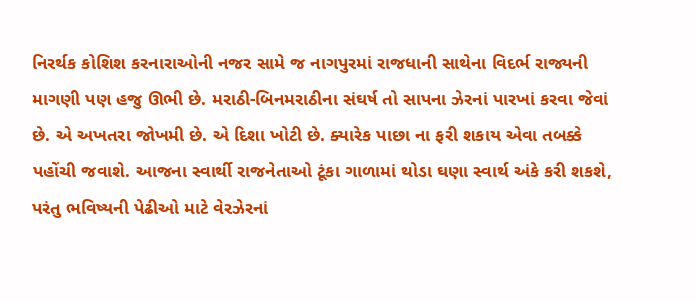નિરર્થક કોશિશ કરનારાઓની નજર સામે જ નાગપુરમાં રાજધાની સાથેના વિદર્ભ રાજ્યની માગણી પણ હજુ ઊભી છે. મરાઠી-બિનમરાઠીના સંઘર્ષ તો સાપના ઝેરનાં પારખાં કરવા જેવાં છે. એ અખતરા જોખમી છે. એ દિશા ખોટી છે. ક્યારેક પાછા ના ફરી શકાય એવા તબક્કે પહોંચી જવાશે. આજના સ્વાર્થી રાજનેતાઓ ટૂંકા ગાળામાં થોડા ઘણા સ્વાર્થ અંકે કરી શકશે, પરંતુ ભવિષ્યની પેઢીઓ માટે વેરઝેરનાં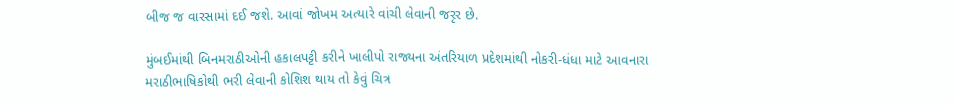બીજ જ વારસામાં દઈ જશે. આવાં જોખમ અત્યારે વાંચી લેવાની જરૃર છે.

મુંબઈમાંથી બિનમરાઠીઓની હકાલપટ્ટી કરીને ખાલીપો રાજ્યના અંતરિયાળ પ્રદેશમાંથી નોકરી-ધંધા માટે આવનારા મરાઠીભાષિકોથી ભરી લેવાની કોશિશ થાય તો કેવું ચિત્ર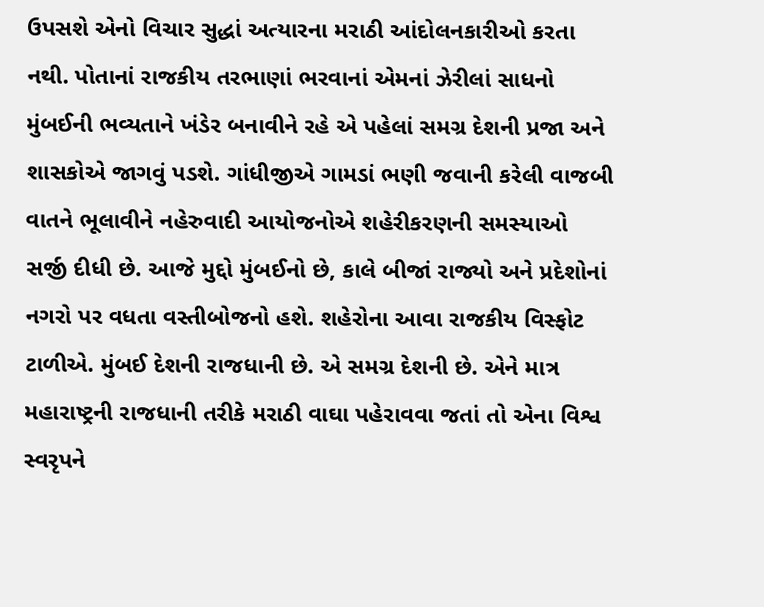ઉપસશે એનો વિચાર સુદ્ધાં અત્યારના મરાઠી આંદોલનકારીઓ કરતા નથી. પોતાનાં રાજકીય તરભાણાં ભરવાનાં એમનાં ઝેરીલાં સાધનો મુંબઈની ભવ્યતાને ખંડેર બનાવીને રહે એ પહેલાં સમગ્ર દેશની પ્રજા અને શાસકોએ જાગવું પડશે. ગાંધીજીએ ગામડાં ભણી જવાની કરેલી વાજબી વાતને ભૂલાવીને નહેરુવાદી આયોજનોએ શહેરીકરણની સમસ્યાઓ સર્જી દીધી છે. આજે મુદ્દો મુંબઈનો છે, કાલે બીજાં રાજ્યો અને પ્રદેશોનાં નગરો પર વધતા વસ્તીબોજનો હશે. શહેરોના આવા રાજકીય વિસ્ફોટ ટાળીએ. મુંબઈ દેશની રાજધાની છે. એ સમગ્ર દેશની છે. એને માત્ર મહારાષ્ટ્રની રાજધાની તરીકે મરાઠી વાઘા પહેરાવવા જતાં તો એના વિશ્વ સ્વરૃપને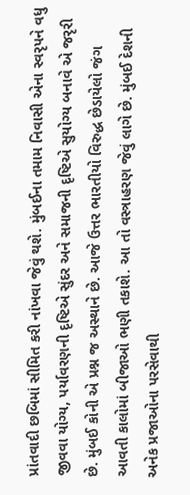પ્રાંતવાદી છબિમાં સીમિત કરી નાંખવા જેવું થશે. મુંબઈના તમામ નિવાસી એના સ્વરૃપને વધુ જીવવા યોગ્ય, પર્યાવરણની દૃષ્ટિએ સુંદર અને સમાજની દૃષ્ટિએ સુયોગ્ય બનાવે એ જરૃરી છે. મુંબઈ કોની એ પ્રશ્ન જ અસ્થાને છે. આજે ઉત્તર ભારતીયો વિરુદ્ધ છેડાયેલો જંગ આવતી કાલોમાં બીજાઓ ભણી તકાશે. આ તો વસ્ત્રાહરણ જેવું લાગે છે. મુંબઈ દેશની અનેક પ્રજાઓના પરસેવાથી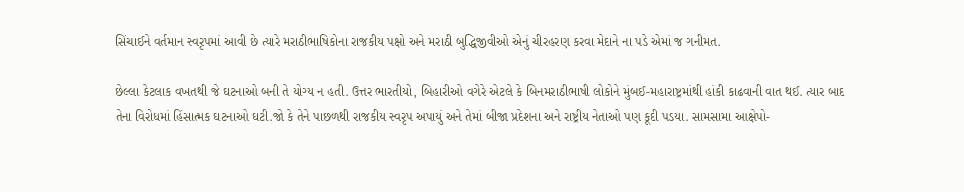સિંચાઈને વર્તમાન સ્વરૃપમાં આવી છે ત્યારે મરાઠીભાષિકોના રાજકીય પક્ષો અને મરાઠી બુદ્ધિજીવીઓ એનું ચીરહરણ કરવા મેદાને ના પડે એમાં જ ગનીમત.

છેલ્લા કેટલાક વખતથી જે ઘટનાઓ બની તે યોગ્ય ન હતી. ઉત્તર ભારતીયો, બિહારીઓ વગેરે એટલે કે બિનમરાઠીભાષી લોકોને મુંબઈ-મહારાષ્ટ્રમાંથી હાંકી કાઢવાની વાત થઈ. ત્યાર બાદ તેના વિરોધમાં હિંસાત્મક ઘટનાઓ ઘટી.જો કે તેને પાછળથી રાજકીય સ્વરૃપ અપાયું અને તેમાં બીજા પ્રદેશના અને રાષ્ટ્રીય નેતાઓ પણ કૂદી પડયા. સામસામા આક્ષેપો-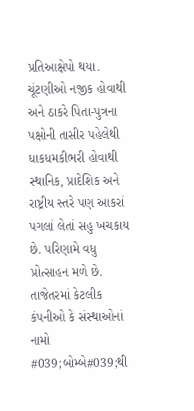પ્રતિઆક્ષેપો થયા. ચૂંટણીઓ નજીક હોવાથી અને ઠાકરે પિતા-પુત્રના પક્ષોની તાસીર પહેલેથી ધાકધમકીભરી હોવાથી સ્થાનિક, પ્રાદેશિક અને રાષ્ટ્રીય સ્તરે પણ આકરાં પગલાં લેતાં સહુ ખચકાય છે. પરિણામે વધુ પ્રોત્સાહન મળે છે. તાજેતરમાં કેટલીક કંપનીઓ કે સંસ્થાઓનાં નામો #039;બોમ્બે#039;થી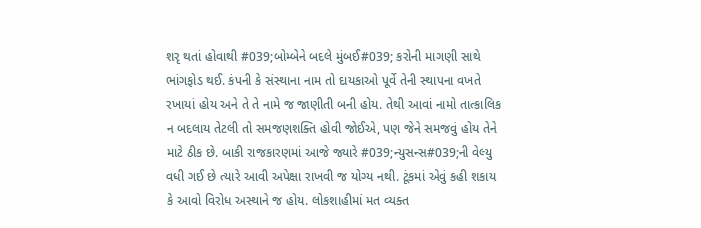શરૃ થતાં હોવાથી #039;બોમ્બેને બદલે મુંબઈ#039; કરોની માગણી સાથે ભાંગફોડ થઈ. કંપની કે સંસ્થાના નામ તો દાયકાઓ પૂર્વે તેની સ્થાપના વખતે રખાયાં હોય અને તે તે નામે જ જાણીતી બની હોય. તેથી આવાં નામો તાત્કાલિક ન બદલાય તેટલી તો સમજણશક્તિ હોવી જોઈએ, પણ જેને સમજવું હોય તેને માટે ઠીક છે. બાકી રાજકારણમાં આજે જ્યારે #039;ન્યુસન્સ#039;ની વેલ્યુ વધી ગઈ છે ત્યારે આવી અપેક્ષા રાખવી જ યોગ્ય નથી. ટૂંકમાં એવું કહી શકાય કે આવો વિરોધ અસ્થાને જ હોય. લોકશાહીમાં મત વ્યક્ત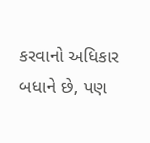કરવાનો અધિકાર બધાને છે, પણ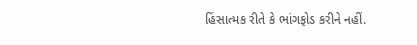હિંસાત્મક રીતે કે ભાંગફોડ કરીને નહીં.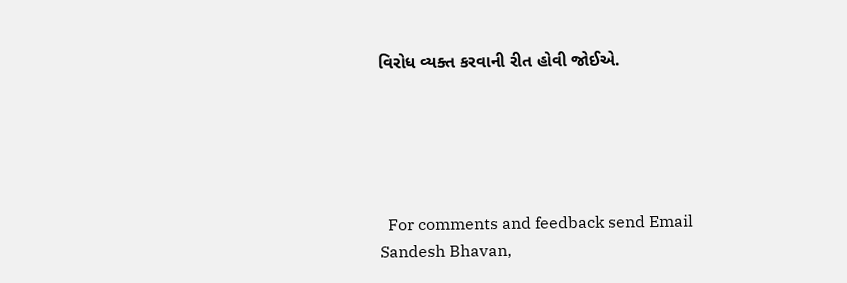વિરોધ વ્યક્ત કરવાની રીત હોવી જોઈએ.





  For comments and feedback send Email
Sandesh Bhavan,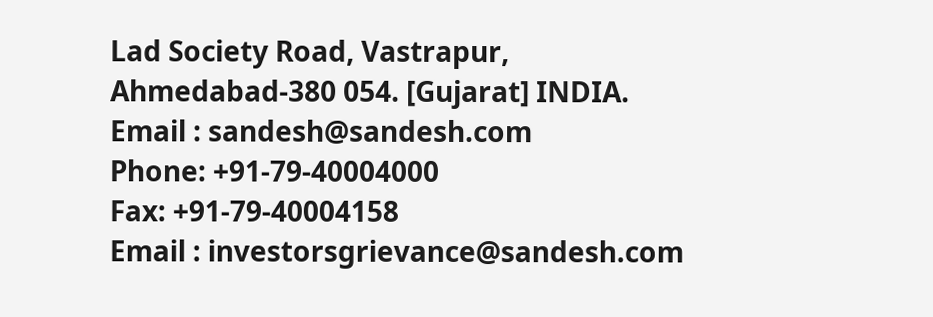Lad Society Road, Vastrapur,
Ahmedabad-380 054. [Gujarat] INDIA.
Email : sandesh@sandesh.com
Phone: +91-79-40004000
Fax: +91-79-40004158
Email : investorsgrievance@sandesh.com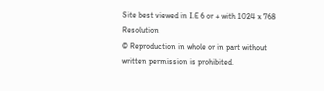Site best viewed in I.E 6 or + with 1024 x 768 Resolution
© Reproduction in whole or in part without written permission is prohibited.